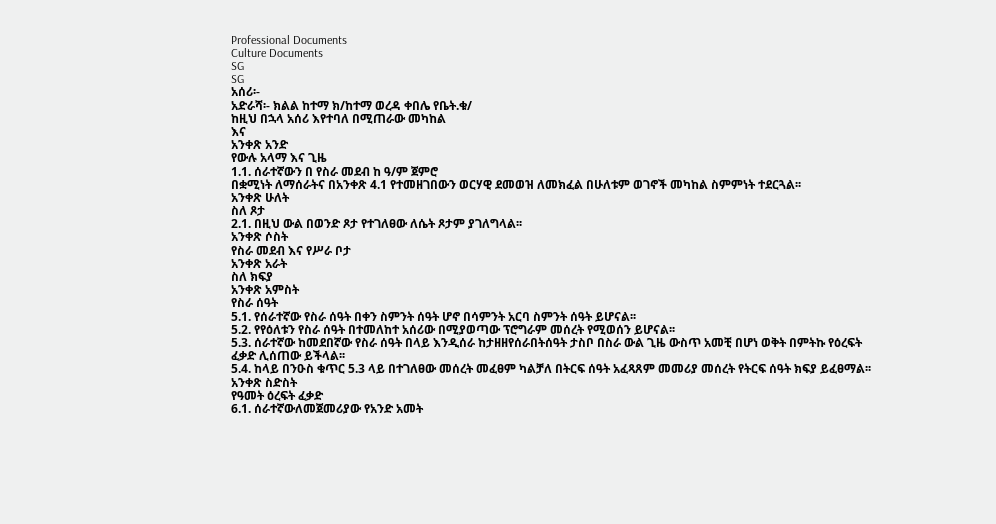Professional Documents
Culture Documents
SG
SG
አሰሪ፡-
አድራሻ፡- ክልል ከተማ ክ/ከተማ ወረዳ ቀበሌ የቤት.ቁ/
ከዚህ በኋላ አሰሪ እየተባለ በሚጠራው መካከል
እና
አንቀጽ አንድ
የውሉ አላማ እና ጊዜ
1.1. ሰራተኛውን በ የስራ መደብ ከ ዓ/ም ጀምሮ
በቋሚነት ለማሰራትና በአንቀጽ 4.1 የተመዘገበውን ወርሃዊ ደመወዝ ለመክፈል በሁለቱም ወገኖች መካከል ስምምነት ተደርጓል፡፡
አንቀጽ ሁለት
ስለ ጾታ
2.1. በዚህ ውል በወንድ ጾታ የተገለፀው ለሴት ጾታም ያገለግላል፡፡
አንቀጽ ሶስት
የስራ መደብ እና የሥራ ቦታ
አንቀጽ አራት
ስለ ክፍያ
አንቀጽ አምስት
የስራ ሰዓት
5.1. የሰራተኛው የስራ ሰዓት በቀን ስምንት ሰዓት ሆኖ በሳምንት አርባ ስምንት ሰዓት ይሆናል፡፡
5.2. የየዕለቱን የስራ ሰዓት በተመለከተ አሰሪው በሚያወጣው ፕሮግራም መሰረት የሚወሰን ይሆናል፡፡
5.3. ሰራተኛው ከመደበኛው የስራ ሰዓት በላይ እንዲሰራ ከታዘዘየሰራበትሰዓት ታስቦ በስራ ውል ጊዜ ውስጥ አመቺ በሆነ ወቅት በምትኩ የዕረፍት
ፈቃድ ሊሰጠው ይችላል፡፡
5.4. ከላይ በንዑስ ቁጥር 5.3 ላይ በተገለፀው መሰረት መፈፀም ካልቻለ በትርፍ ሰዓት አፈጻጸም መመሪያ መሰረት የትርፍ ሰዓት ክፍያ ይፈፀማል፡፡
አንቀጽ ስድስት
የዓመት ዕረፍት ፈቃድ
6.1. ሰራተኛውለመጀመሪያው የአንድ አመት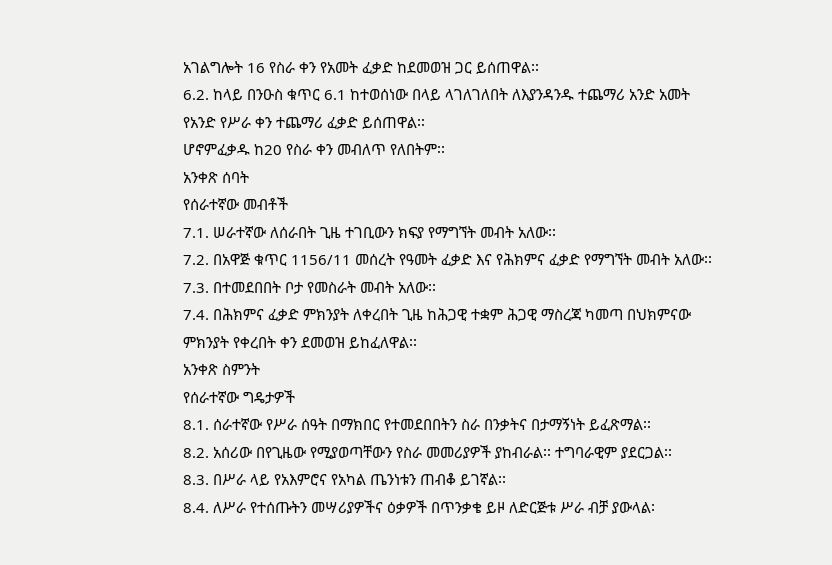አገልግሎት 16 የስራ ቀን የአመት ፈቃድ ከደመወዝ ጋር ይሰጠዋል፡፡
6.2. ከላይ በንዑስ ቁጥር 6.1 ከተወሰነው በላይ ላገለገለበት ለእያንዳንዱ ተጨማሪ አንድ አመት የአንድ የሥራ ቀን ተጨማሪ ፈቃድ ይሰጠዋል፡፡
ሆኖምፈቃዱ ከ20 የስራ ቀን መብለጥ የለበትም፡፡
አንቀጽ ሰባት
የሰራተኛው መብቶች
7.1. ሠራተኛው ለሰራበት ጊዜ ተገቢውን ክፍያ የማግኘት መብት አለው፡፡
7.2. በአዋጅ ቁጥር 1156/11 መሰረት የዓመት ፈቃድ እና የሕክምና ፈቃድ የማግኘት መብት አለው፡፡
7.3. በተመደበበት ቦታ የመስራት መብት አለው፡፡
7.4. በሕክምና ፈቃድ ምክንያት ለቀረበት ጊዜ ከሕጋዊ ተቋም ሕጋዊ ማስረጃ ካመጣ በህክምናው ምክንያት የቀረበት ቀን ደመወዝ ይከፈለዋል፡፡
አንቀጽ ስምንት
የሰራተኛው ግዴታዎች
8.1. ሰራተኛው የሥራ ሰዓት በማክበር የተመደበበትን ስራ በንቃትና በታማኝነት ይፈጽማል፡፡
8.2. አሰሪው በየጊዜው የሚያወጣቸውን የስራ መመሪያዎች ያከብራል፡፡ ተግባራዊም ያደርጋል፡፡
8.3. በሥራ ላይ የአእምሮና የአካል ጤንነቱን ጠብቆ ይገኛል፡፡
8.4. ለሥራ የተሰጡትን መሣሪያዎችና ዕቃዎች በጥንቃቄ ይዞ ለድርጅቱ ሥራ ብቻ ያውላል፡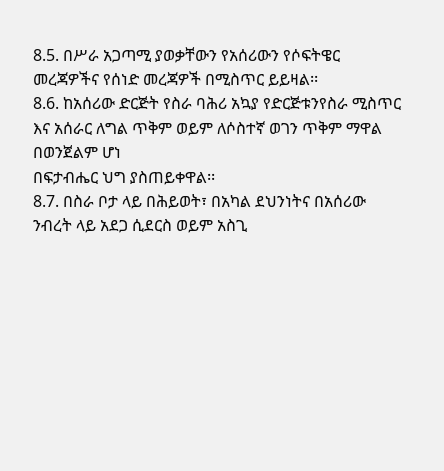8.5. በሥራ አጋጣሚ ያወቃቸውን የአሰሪውን የሶፍትዌር መረጃዎችና የሰነድ መረጃዎች በሚስጥር ይይዛል፡፡
8.6. ከአሰሪው ድርጅት የስራ ባሕሪ አኳያ የድርጅቱንየስራ ሚስጥር እና አሰራር ለግል ጥቅም ወይም ለሶስተኛ ወገን ጥቅም ማዋል በወንጀልም ሆነ
በፍታብሔር ህግ ያስጠይቀዋል፡፡
8.7. በስራ ቦታ ላይ በሕይወት፣ በአካል ደህንነትና በአሰሪው ንብረት ላይ አደጋ ሲደርስ ወይም አስጊ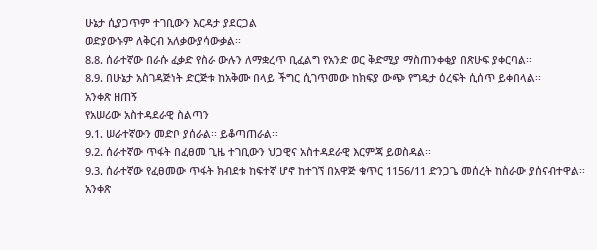ሁኔታ ሲያጋጥም ተገቢውን እርዳታ ያደርጋል
ወድያውኑም ለቅርብ አለቃውያሳውቃል፡፡
8.8. ሰራተኛው በራሱ ፈቃድ የስራ ውሉን ለማቋረጥ ቢፈልግ የአንድ ወር ቅድሚያ ማስጠንቀቂያ በጽሁፍ ያቀርባል፡፡
8.9. በሁኔታ አስገዳጅነት ድርጅቱ ከአቅሙ በላይ ችግር ሲገጥመው ከክፍያ ውጭ የግዴታ ዕረፍት ሲሰጥ ይቀበላል፡፡
አንቀጽ ዘጠኝ
የአሠሪው አስተዳደራዊ ስልጣን
9.1. ሠራተኛውን መድቦ ያሰራል፡፡ ይቆጣጠራል፡፡
9.2. ሰራተኛው ጥፋት በፈፀመ ጊዜ ተገቢውን ህጋዊና አስተዳደራዊ እርምጃ ይወስዳል፡፡
9.3. ሰራተኛው የፈፀመው ጥፋት ክብደቱ ከፍተኛ ሆኖ ከተገኘ በአዋጅ ቁጥር 1156/11 ድንጋጌ መሰረት ከስራው ያሰናብተዋል፡፡
አንቀጽ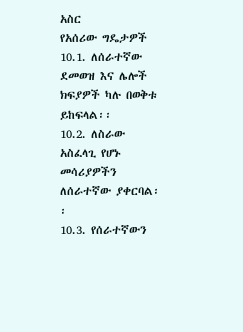አስር
የአሰሪው ግዴታዎች
10.1. ለሰራተኛው ደመወዝ እና ሌሎች ክፍያዎች ካሉ በወቅቱ ይከፍላል፡፡
10.2. ለስራው አስፈላጊ የሆኑ መሳሪያዎችን ለሰራተኛው ያቀርባል፡፡
10.3. የሰራተኛውን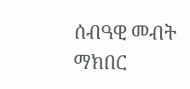ሰብዓዊ መብት ማክበር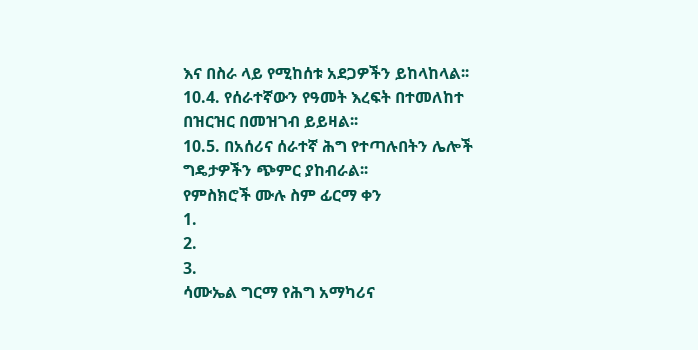እና በስራ ላይ የሚከሰቱ አደጋዎችን ይከላከላል፡፡
10.4. የሰራተኛውን የዓመት እረፍት በተመለከተ በዝርዝር በመዝገብ ይይዛል፡፡
10.5. በአሰሪና ሰራተኛ ሕግ የተጣሉበትን ሌሎች ግዴታዎችን ጭምር ያከብራል፡፡
የምስክሮች ሙሉ ስም ፊርማ ቀን
1.
2.
3.
ሳሙኤል ግርማ የሕግ አማካሪና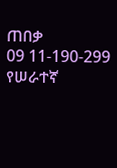ጠበቃ
09 11-190-299
የሠራተኛ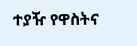ተያዥ የዋስትና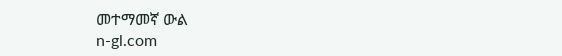መተማመኛ ውል
n-gl.com